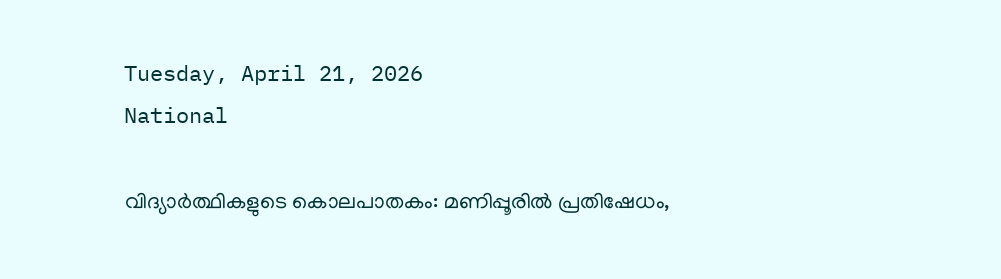Tuesday, April 21, 2026
National

വിദ്യാർത്ഥികളുടെ കൊലപാതകം: മണിപ്പൂരിൽ പ്രതിഷേധം,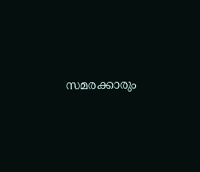സമരക്കാരും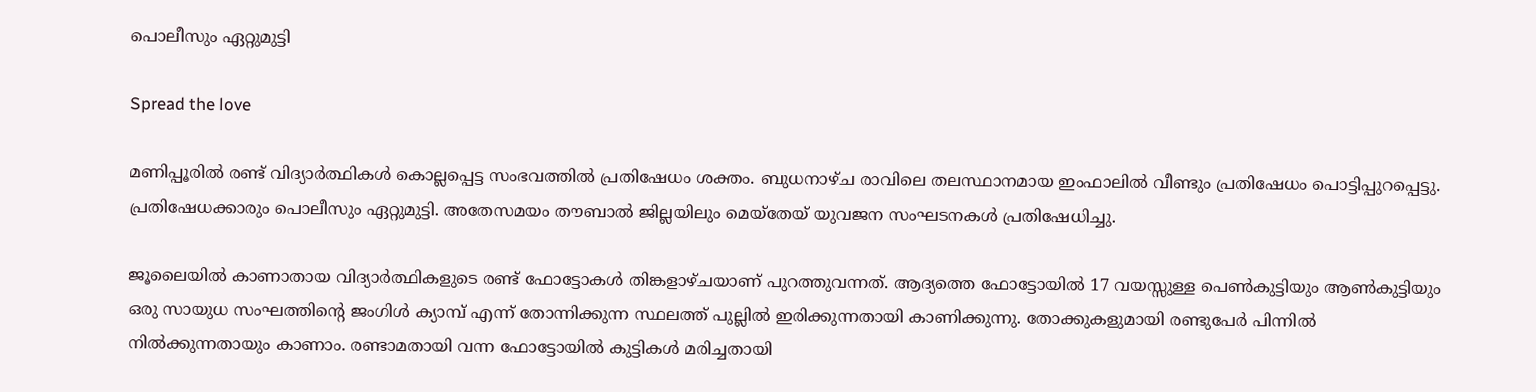പൊലീസും ഏറ്റുമുട്ടി

Spread the love

മണിപ്പൂരിൽ രണ്ട് വിദ്യാർത്ഥികൾ കൊല്ലപ്പെട്ട സംഭവത്തിൽ പ്രതിഷേധം ശക്തം. ബുധനാഴ്ച രാവിലെ തലസ്ഥാനമായ ഇംഫാലിൽ വീണ്ടും പ്രതിഷേധം പൊട്ടിപ്പുറപ്പെട്ടു. പ്രതിഷേധക്കാരും പൊലീസും ഏറ്റുമുട്ടി. അതേസമയം തൗബാൽ ജില്ലയിലും മെയ്തേയ് യുവജന സംഘടനകൾ പ്രതിഷേധിച്ചു.

ജൂലൈയിൽ കാണാതായ വിദ്യാർത്ഥികളുടെ രണ്ട് ഫോട്ടോകൾ തിങ്കളാഴ്ചയാണ് പുറത്തുവന്നത്. ആദ്യത്തെ ഫോട്ടോയിൽ 17 വയസ്സുള്ള പെൺകുട്ടിയും ആൺകുട്ടിയും ഒരു സായുധ സംഘത്തിന്റെ ജംഗിൾ ക്യാമ്പ് എന്ന് തോന്നിക്കുന്ന സ്ഥലത്ത് പുല്ലിൽ ഇരിക്കുന്നതായി കാണിക്കുന്നു. തോക്കുകളുമായി രണ്ടുപേർ പിന്നിൽ നിൽക്കുന്നതായും കാണാം. രണ്ടാമതായി വന്ന ഫോട്ടോയിൽ കുട്ടികൾ മരിച്ചതായി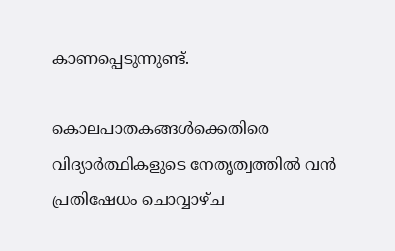കാണപ്പെടുന്നുണ്ട്.

കൊലപാതകങ്ങൾക്കെതിരെ വിദ്യാർത്ഥികളുടെ നേതൃത്വത്തിൽ വൻ പ്രതിഷേധം ചൊവ്വാഴ്ച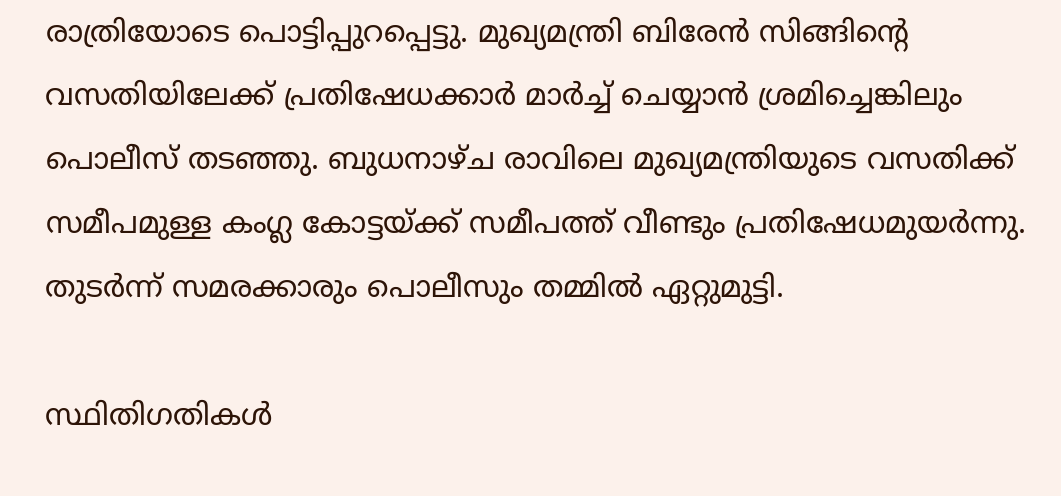രാത്രിയോടെ പൊട്ടിപ്പുറപ്പെട്ടു. മുഖ്യമന്ത്രി ബിരേൻ സിങ്ങിന്റെ വസതിയിലേക്ക് പ്രതിഷേധക്കാർ മാർച്ച് ചെയ്യാൻ ശ്രമിച്ചെങ്കിലും പൊലീസ് തടഞ്ഞു. ബുധനാഴ്ച രാവിലെ മുഖ്യമന്ത്രിയുടെ വസതിക്ക് സമീപമുള്ള കംഗ്ല കോട്ടയ്ക്ക് സമീപത്ത് വീണ്ടും പ്രതിഷേധമുയർന്നു. തുടർന്ന് സമരക്കാരും പൊലീസും തമ്മിൽ ഏറ്റുമുട്ടി.

സ്ഥിതിഗതികൾ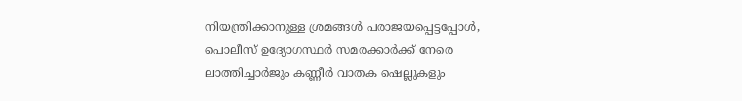നിയന്ത്രിക്കാനുള്ള ശ്രമങ്ങൾ പരാജയപ്പെട്ടപ്പോൾ, പൊലീസ് ഉദ്യോഗസ്ഥർ സമരക്കാർക്ക് നേരെ ലാത്തിച്ചാർജും കണ്ണീർ വാതക ഷെല്ലുകളും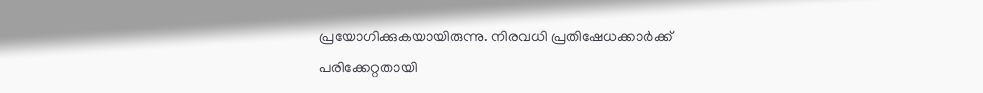പ്രയോഗിക്കുകയായിരുന്നു. നിരവധി പ്രതിഷേധക്കാർക്ക് പരിക്കേറ്റതായി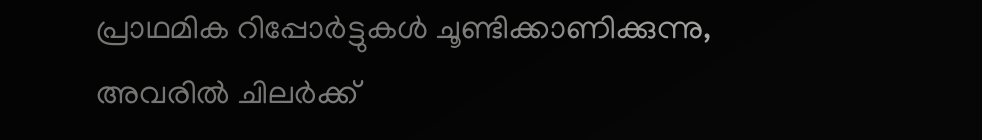പ്രാഥമിക റിപ്പോർട്ടുകൾ ചൂണ്ടിക്കാണിക്കുന്നു, അവരിൽ ചിലർക്ക്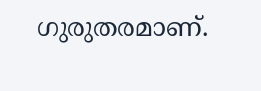ഗുരുതരമാണ്.